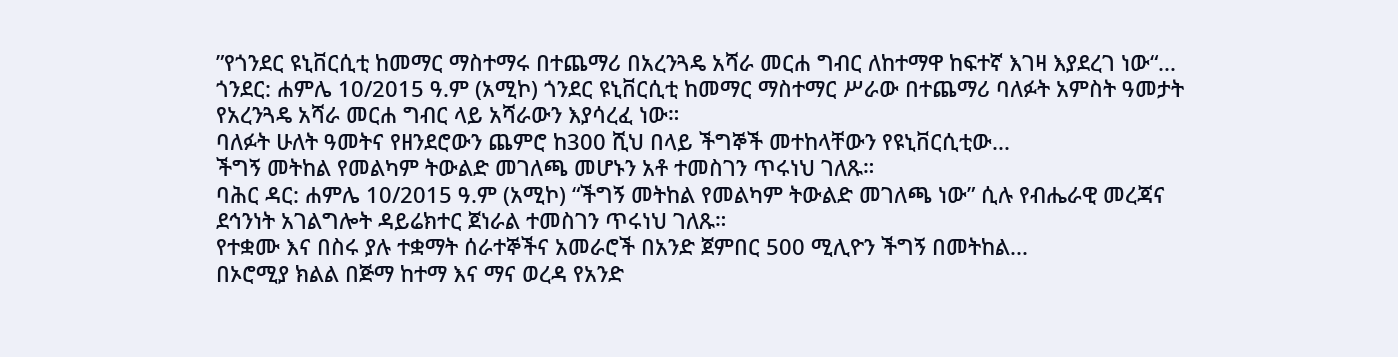”የጎንደር ዩኒቨርሲቲ ከመማር ማስተማሩ በተጨማሪ በአረንጓዴ አሻራ መርሐ ግብር ለከተማዋ ከፍተኛ እገዛ እያደረገ ነው“...
ጎንደር: ሐምሌ 10/2015 ዓ.ም (አሚኮ) ጎንደር ዩኒቨርሲቲ ከመማር ማስተማር ሥራው በተጨማሪ ባለፉት አምስት ዓመታት የአረንጓዴ አሻራ መርሐ ግብር ላይ አሻራውን እያሳረፈ ነው።
ባለፉት ሁለት ዓመትና የዘንደሮውን ጨምሮ ከ300 ሺህ በላይ ችግኞች መተከላቸውን የዩኒቨርሲቲው...
ችግኝ መትከል የመልካም ትውልድ መገለጫ መሆኑን አቶ ተመስገን ጥሩነህ ገለጹ።
ባሕር ዳር: ሐምሌ 10/2015 ዓ.ም (አሚኮ) “ችግኝ መትከል የመልካም ትውልድ መገለጫ ነው” ሲሉ የብሔራዊ መረጃና ደኅንነት አገልግሎት ዳይሬክተር ጀነራል ተመስገን ጥሩነህ ገለጹ።
የተቋሙ እና በስሩ ያሉ ተቋማት ሰራተኞችና አመራሮች በአንድ ጀምበር 500 ሚሊዮን ችግኝ በመትከል...
በኦሮሚያ ክልል በጅማ ከተማ እና ማና ወረዳ የአንድ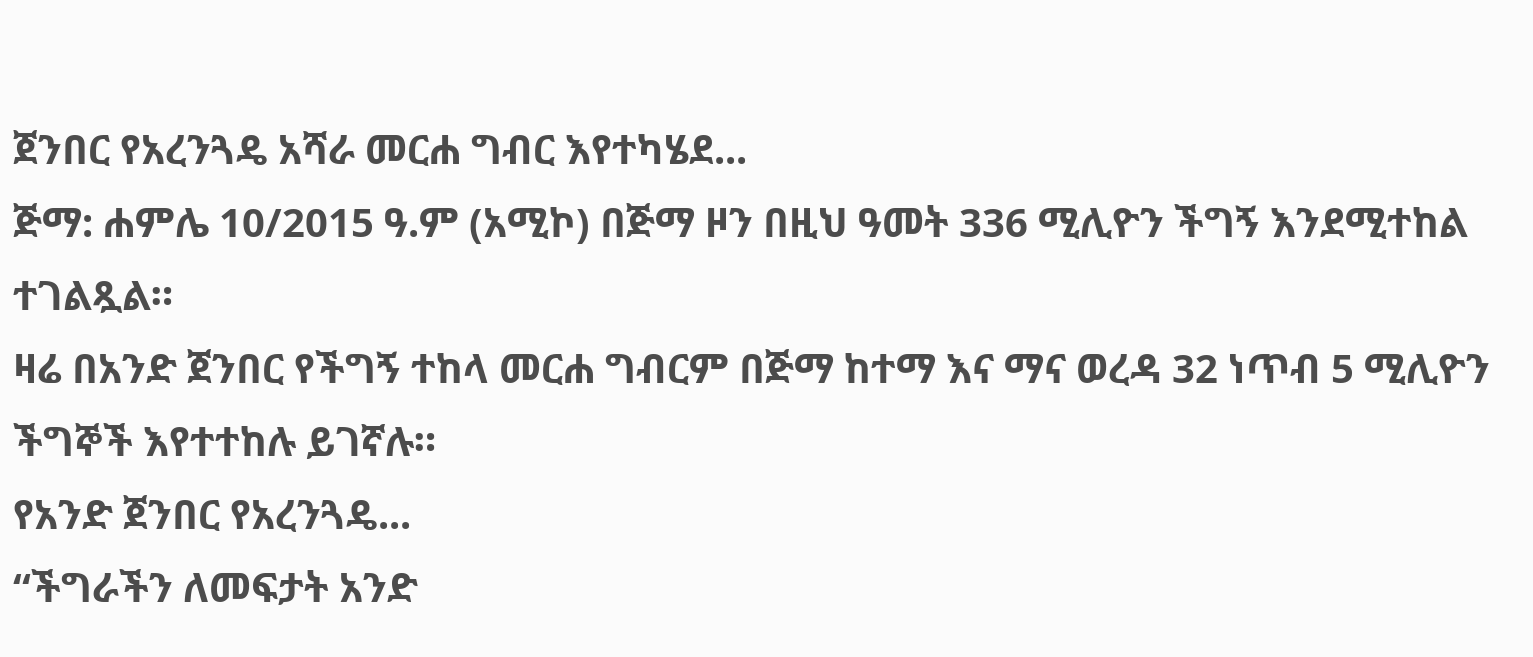ጀንበር የአረንጓዴ አሻራ መርሐ ግብር እየተካሄደ...
ጅማ: ሐምሌ 10/2015 ዓ.ም (አሚኮ) በጅማ ዞን በዚህ ዓመት 336 ሚሊዮን ችግኝ እንደሚተከል ተገልጿል።
ዛሬ በአንድ ጀንበር የችግኝ ተከላ መርሐ ግብርም በጅማ ከተማ እና ማና ወረዳ 32 ነጥብ 5 ሚሊዮን ችግኞች እየተተከሉ ይገኛሉ።
የአንድ ጀንበር የአረንጓዴ...
“ችግራችን ለመፍታት አንድ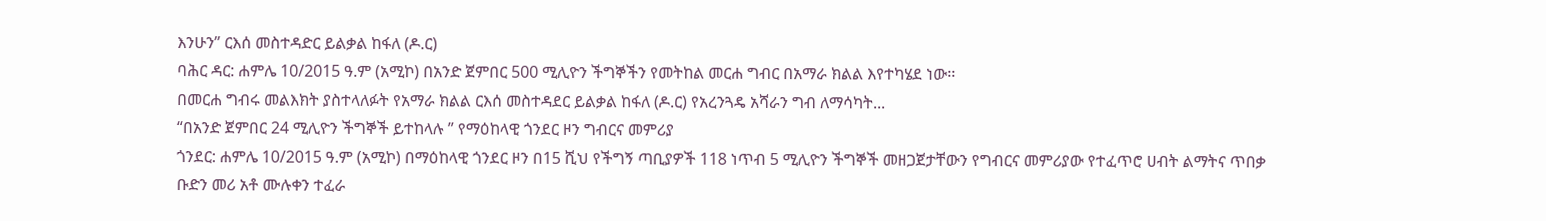እንሁን” ርእሰ መስተዳድር ይልቃል ከፋለ (ዶ.ር)
ባሕር ዳር: ሐምሌ 10/2015 ዓ.ም (አሚኮ) በአንድ ጀምበር 500 ሚሊዮን ችግኞችን የመትከል መርሐ ግብር በአማራ ክልል እየተካሄደ ነው፡፡
በመርሐ ግብሩ መልእክት ያስተላለፉት የአማራ ክልል ርእሰ መስተዳደር ይልቃል ከፋለ (ዶ.ር) የአረንጓዴ አሻራን ግብ ለማሳካት...
“በአንድ ጀምበር 24 ሚሊዮን ችግኞች ይተከላሉ ” የማዕከላዊ ጎንደር ዞን ግብርና መምሪያ
ጎንደር: ሐምሌ 10/2015 ዓ.ም (አሚኮ) በማዕከላዊ ጎንደር ዞን በ15 ሺህ የችግኝ ጣቢያዎች 118 ነጥብ 5 ሚሊዮን ችግኞች መዘጋጀታቸውን የግብርና መምሪያው የተፈጥሮ ሀብት ልማትና ጥበቃ ቡድን መሪ አቶ ሙሉቀን ተፈራ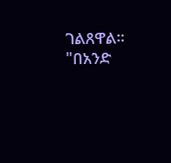ገልጸዋል።
"በአንድ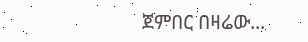ጀምበር በዛሬው...